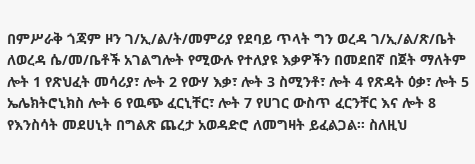በምሥራቅ ጎጃም ዞን ገ/ኢ/ል/ት/መምሪያ የደባይ ጥላት ግን ወረዳ ገ/ኢ/ል/ጽ/ቤት ለወረዳ ሴ/መ/ቤቶች አገልግሎት የሚውሉ የተለያዩ እቃዎችን በመደበኛ በጀት ማለትም ሎት 1 የጽህፈት መሳሪያ፣ ሎት 2 የውሃ እቃ፣ ሎት 3 ስሚንቶ፣ ሎት 4 የጽዳት ዕቃ፣ ሎት 5 ኤሌክትሮኒክስ ሎት 6 የዉጭ ፈርኒቸር፣ ሎት 7 የሀገር ውስጥ ፈርንቸር እና ሎት 8 የእንስሳት መደሀኒት በግልጽ ጨረታ አወዳድሮ ለመግዛት ይፈልጋል፡፡ ስለዚህ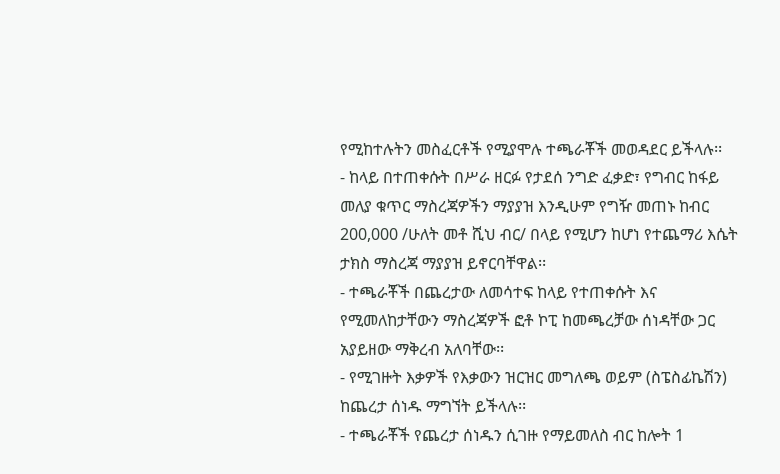የሚከተሉትን መስፈርቶች የሚያሞሉ ተጫራቾች መወዳደር ይችላሉ፡፡
- ከላይ በተጠቀሱት በሥራ ዘርፉ የታደሰ ንግድ ፈቃድ፣ የግብር ከፋይ መለያ ቁጥር ማስረጃዎችን ማያያዝ እንዲሁም የግዥ መጠኑ ከብር 200,000 /ሁለት መቶ ሺህ ብር/ በላይ የሚሆን ከሆነ የተጨማሪ እሴት ታክስ ማስረጃ ማያያዝ ይኖርባቸዋል፡፡
- ተጫራቾች በጨረታው ለመሳተፍ ከላይ የተጠቀሱት እና የሚመለከታቸውን ማስረጃዎች ፎቶ ኮፒ ከመጫረቻው ሰነዳቸው ጋር አያይዘው ማቅረብ አለባቸው፡፡
- የሚገዙት እቃዎች የእቃውን ዝርዝር መግለጫ ወይም (ስፔስፊኬሽን) ከጨረታ ሰነዱ ማግኘት ይችላሉ፡፡
- ተጫራቾች የጨረታ ሰነዱን ሲገዙ የማይመለስ ብር ከሎት 1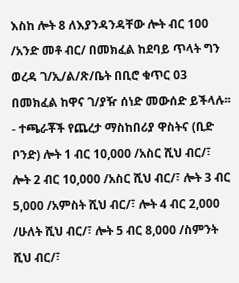እስከ ሎት 8 ለእያንዳንዳቸው ሎት ብር 100 /አንድ መቶ ብር/ በመክፈል ከደባይ ጥላት ግን ወረዳ ገ/ኢ/ል/ጽ/ቤት በቢሮ ቁጥር 03 በመክፈል ከዋና ገ/ያዥ ሰነድ መውሰድ ይችላሉ፡፡
- ተጫራቾች የጨረታ ማስከበሪያ ዋስትና (ቢድ ቦንድ) ሎት 1 ብር 10,000 /አስር ሺህ ብር/፣ ሎት 2 ብር 10,000 /አስር ሺህ ብር/፣ ሎት 3 ብር 5,000 /አምስት ሺህ ብር/፣ ሎት 4 ብር 2,000 /ሁለት ሺህ ብር/፣ ሎት 5 ብር 8,000 /ስምንት ሺህ ብር/፣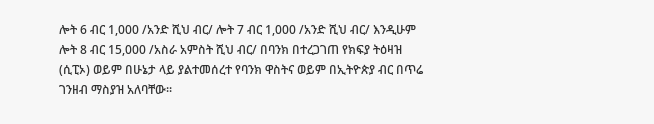ሎት 6 ብር 1,000 /አንድ ሺህ ብር/ ሎት 7 ብር 1,000 /አንድ ሺህ ብር/ እንዲሁም ሎት 8 ብር 15,000 /አስራ አምስት ሺህ ብር/ በባንክ በተረጋገጠ የክፍያ ትዕዛዝ (ሲፒኦ) ወይም በሁኔታ ላይ ያልተመሰረተ የባንክ ዋስትና ወይም በኢትዮጵያ ብር በጥሬ ገንዘብ ማስያዝ አለባቸው፡፡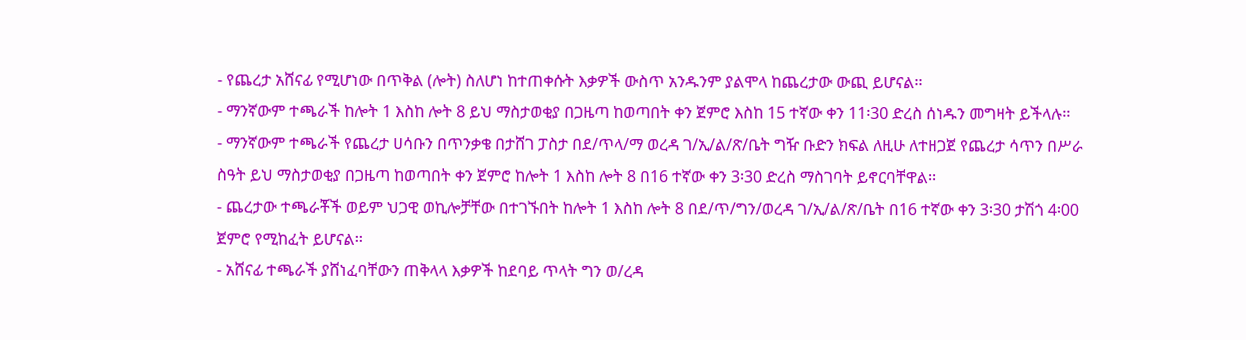- የጨረታ አሸናፊ የሚሆነው በጥቅል (ሎት) ስለሆነ ከተጠቀሱት እቃዎች ውስጥ አንዱንም ያልሞላ ከጨረታው ውጪ ይሆናል፡፡
- ማንኛውም ተጫራች ከሎት 1 እስከ ሎት 8 ይህ ማስታወቂያ በጋዜጣ ከወጣበት ቀን ጀምሮ እስከ 15 ተኛው ቀን 11፡30 ድረስ ሰነዱን መግዛት ይችላሉ፡፡
- ማንኛውም ተጫራች የጨረታ ሀሳቡን በጥንቃቄ በታሸገ ፓስታ በደ/ጥላ/ማ ወረዳ ገ/ኢ/ል/ጽ/ቤት ግዥ ቡድን ክፍል ለዚሁ ለተዘጋጀ የጨረታ ሳጥን በሥራ ስዓት ይህ ማስታወቂያ በጋዜጣ ከወጣበት ቀን ጀምሮ ከሎት 1 እስከ ሎት 8 በ16 ተኛው ቀን 3፡30 ድረስ ማስገባት ይኖርባቸዋል፡፡
- ጨረታው ተጫራቾች ወይም ህጋዊ ወኪሎቻቸው በተገኙበት ከሎት 1 እስከ ሎት 8 በደ/ጥ/ግን/ወረዳ ገ/ኢ/ል/ጽ/ቤት በ16 ተኛው ቀን 3፡30 ታሽጎ 4፡00 ጀምሮ የሚከፈት ይሆናል፡፡
- አሸናፊ ተጫራች ያሸነፈባቸውን ጠቅላላ እቃዎች ከደባይ ጥላት ግን ወ/ረዳ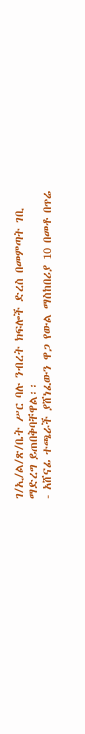ገ/ኢ/ል/ጽ/ቤት ሥር ባሉ ንብረት ክፍሎች ድረስ በመምጣት ገቢ ማድረግ ይጠበቅባቸዋል፡፡
- አሸናፊ ተጫራች ያሸነፈውን ዋጋ የውል ማስከበሪያ 10 በመቶ በጥሬ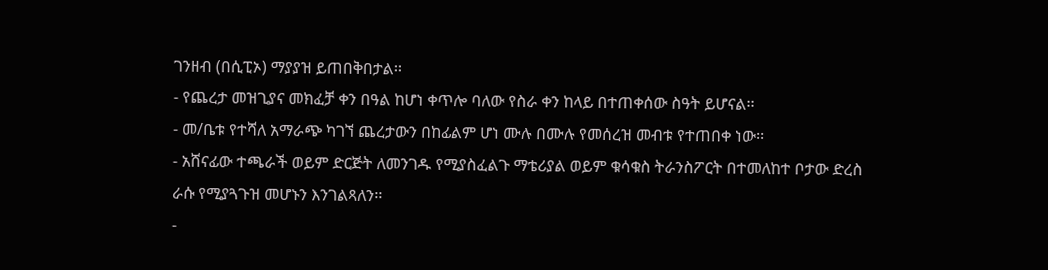ገንዘብ (በሲፒኦ) ማያያዝ ይጠበቅበታል፡፡
- የጨረታ መዝጊያና መክፈቻ ቀን በዓል ከሆነ ቀጥሎ ባለው የስራ ቀን ከላይ በተጠቀሰው ስዓት ይሆናል፡፡
- መ/ቤቱ የተሻለ አማራጭ ካገኘ ጨረታውን በከፊልም ሆነ ሙሉ በሙሉ የመሰረዝ መብቱ የተጠበቀ ነው፡፡
- አሸናፊው ተጫራች ወይም ድርጅት ለመንገዱ የሚያስፈልጉ ማቴሪያል ወይም ቁሳቁስ ትራንስፖርት በተመለከተ ቦታው ድረስ ራሱ የሚያጓጉዝ መሆኑን እንገልጻለን፡፡
-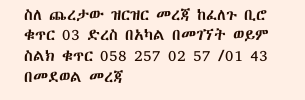ስለ ጨረታው ዝርዝር መረጃ ከፈለጉ ቢሮ ቁጥር 03 ድረስ በአካል በመገኘት ወይም ስልክ ቁጥር 058 257 02 57 /01 43 በመደወል መረጃ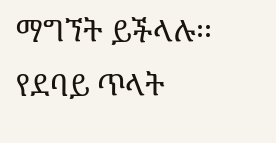ማግኘት ይችላሉ፡፡
የደባይ ጥላት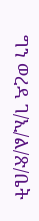ግን ወረዳ ገ/ኢ/ል/ጽ/ቤት